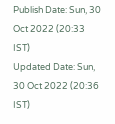Publish Date: Sun, 30 Oct 2022 (20:33 IST)
Updated Date: Sun, 30 Oct 2022 (20:36 IST)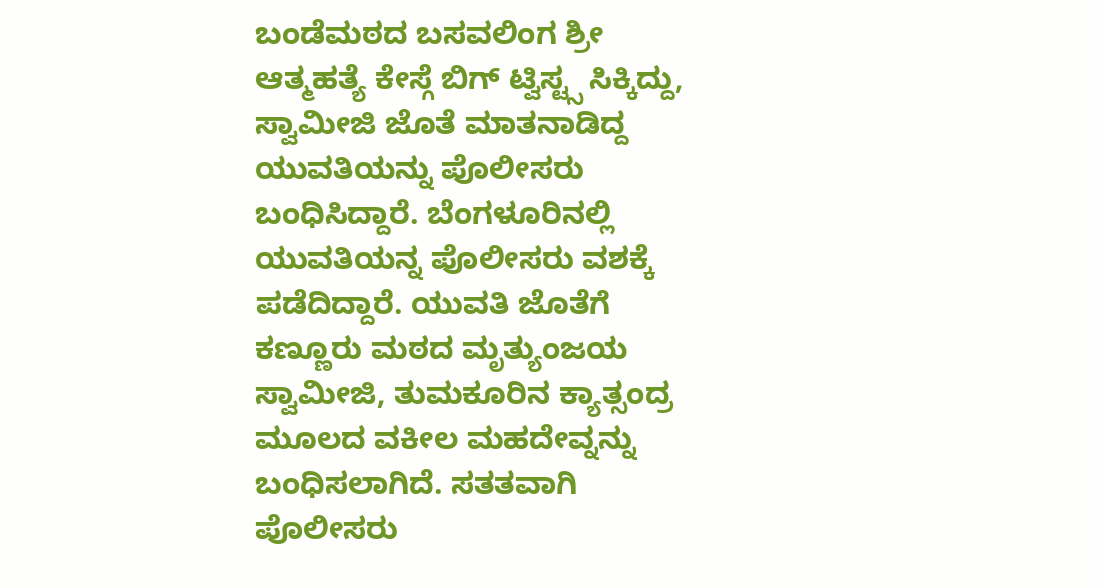ಬಂಡೆಮಠದ ಬಸವಲಿಂಗ ಶ್ರೀ ಆತ್ಮಹತ್ಯೆ ಕೇಸ್ಗೆ ಬಿಗ್ ಟ್ವಿಸ್ಟ್ಸ ಸಿಕ್ಕಿದ್ದು, ಸ್ವಾಮೀಜಿ ಜೊತೆ ಮಾತನಾಡಿದ್ದ ಯುವತಿಯನ್ನು ಪೊಲೀಸರು ಬಂಧಿಸಿದ್ದಾರೆ. ಬೆಂಗಳೂರಿನಲ್ಲಿ ಯುವತಿಯನ್ನ ಪೊಲೀಸರು ವಶಕ್ಕೆ ಪಡೆದಿದ್ದಾರೆ. ಯುವತಿ ಜೊತೆಗೆ ಕಣ್ಣೂರು ಮಠದ ಮೃತ್ಯುಂಜಯ ಸ್ವಾಮೀಜಿ, ತುಮಕೂರಿನ ಕ್ಯಾತ್ಸಂದ್ರ ಮೂಲದ ವಕೀಲ ಮಹದೇವ್ನನ್ನು ಬಂಧಿಸಲಾಗಿದೆ. ಸತತವಾಗಿ ಪೊಲೀಸರು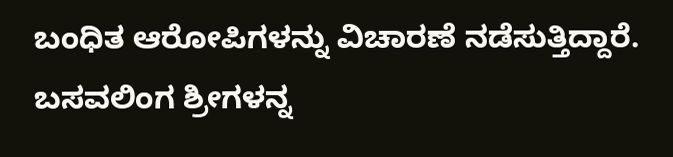ಬಂಧಿತ ಆರೋಪಿಗಳನ್ನು ವಿಚಾರಣೆ ನಡೆಸುತ್ತಿದ್ದಾರೆ. ಬಸವಲಿಂಗ ಶ್ರೀಗಳನ್ನ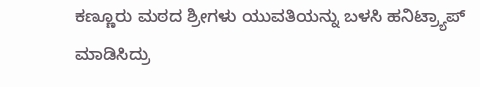ಕಣ್ಣೂರು ಮಠದ ಶ್ರೀಗಳು ಯುವತಿಯನ್ನು ಬಳಸಿ ಹನಿಟ್ರ್ಯಾಪ್ ಮಾಡಿಸಿದ್ರು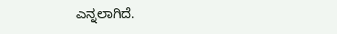ಎನ್ನಲಾಗಿದೆ.